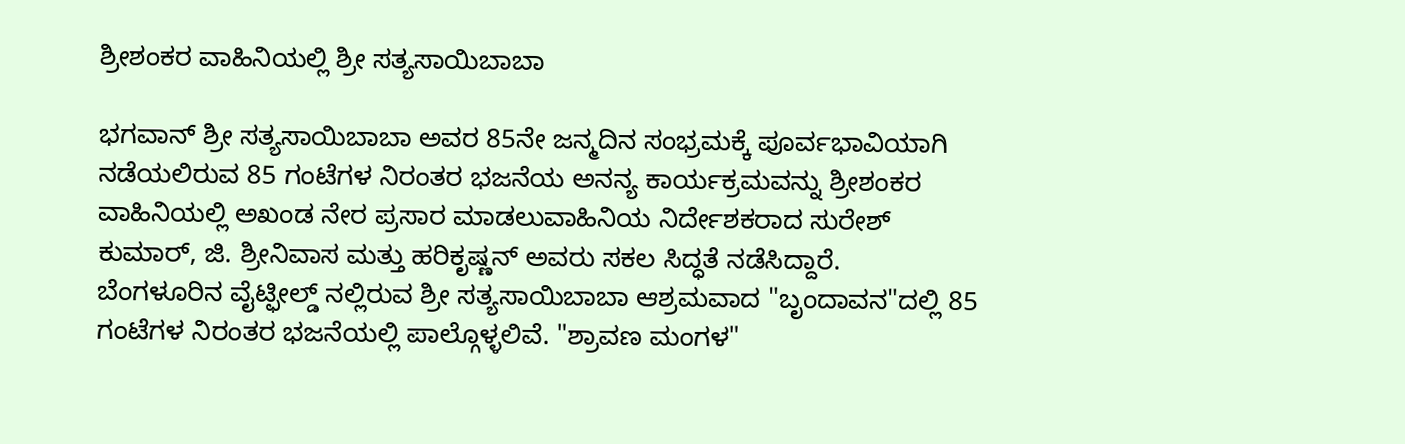ಶ್ರೀಶಂಕರ ವಾಹಿನಿಯಲ್ಲಿ ಶ್ರೀ ಸತ್ಯಸಾಯಿಬಾಬಾ

ಭಗವಾನ್ ಶ್ರೀ ಸತ್ಯಸಾಯಿಬಾಬಾ ಅವರ 85ನೇ ಜನ್ಮದಿನ ಸಂಭ್ರಮಕ್ಕೆ ಪೂರ್ವಭಾವಿಯಾಗಿ ನಡೆಯಲಿರುವ 85 ಗಂಟೆಗಳ ನಿರಂತರ ಭಜನೆಯ ಅನನ್ಯ ಕಾರ್ಯಕ್ರಮವನ್ನು ಶ್ರೀಶಂಕರ ವಾಹಿನಿಯಲ್ಲಿ ಅಖಂಡ ನೇರ ಪ್ರಸಾರ ಮಾಡಲುವಾಹಿನಿಯ ನಿರ್ದೇಶಕರಾದ ಸುರೇಶ್ ಕುಮಾರ್, ಜಿ. ಶ್ರೀನಿವಾಸ ಮತ್ತು ಹರಿಕೃಷ್ಣನ್ ಅವರು ಸಕಲ ಸಿದ್ಧತೆ ನಡೆಸಿದ್ದಾರೆ.
ಬೆಂಗಳೂರಿನ ವೈಟ್ಫೀಲ್ಡ್ ನಲ್ಲಿರುವ ಶ್ರೀ ಸತ್ಯಸಾಯಿಬಾಬಾ ಆಶ್ರಮವಾದ "ಬೃಂದಾವನ"ದಲ್ಲಿ 85 ಗಂಟೆಗಳ ನಿರಂತರ ಭಜನೆಯಲ್ಲಿ ಪಾಲ್ಗೊಳ್ಳಲಿವೆ. "ಶ್ರಾವಣ ಮಂಗಳ"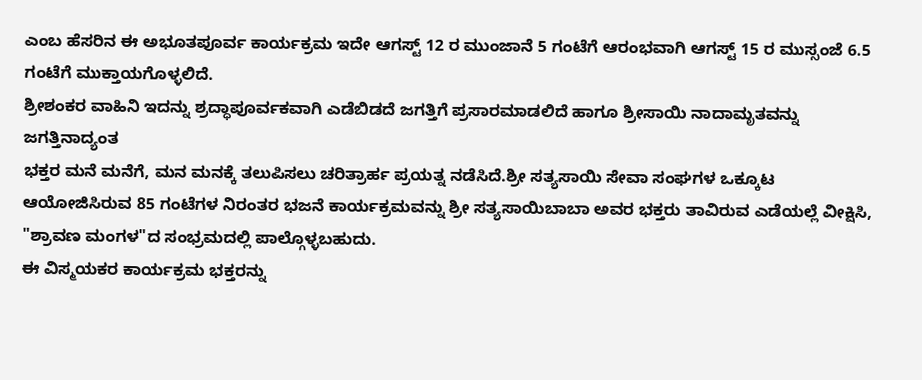ಎಂಬ ಹೆಸರಿನ ಈ ಅಭೂತಪೂರ್ವ ಕಾರ್ಯಕ್ರಮ ಇದೇ ಆಗಸ್ಟ್ 12 ರ ಮುಂಜಾನೆ 5 ಗಂಟೆಗೆ ಆರಂಭವಾಗಿ ಆಗಸ್ಟ್ 15 ರ ಮುಸ್ಸಂಜೆ 6.5 ಗಂಟೆಗೆ ಮುಕ್ತಾಯಗೊಳ್ಳಲಿದೆ.
ಶ್ರೀಶಂಕರ ವಾಹಿನಿ ಇದನ್ನು ಶ್ರದ್ಧಾಪೂರ್ವಕವಾಗಿ ಎಡೆಬಿಡದೆ ಜಗತ್ತಿಗೆ ಪ್ರಸಾರಮಾಡಲಿದೆ ಹಾಗೂ ಶ್ರೀಸಾಯಿ ನಾದಾಮೃತವನ್ನು ಜಗತ್ತಿನಾದ್ಯಂತ
ಭಕ್ತರ ಮನೆ ಮನೆಗೆ, ಮನ ಮನಕ್ಕೆ ತಲುಪಿಸಲು ಚರಿತ್ರಾರ್ಹ ಪ್ರಯತ್ನ ನಡೆಸಿದೆ.ಶ್ರೀ ಸತ್ಯಸಾಯಿ ಸೇವಾ ಸಂಘಗಳ ಒಕ್ಕೂಟ ಆಯೋಜಿಸಿರುವ 85 ಗಂಟೆಗಳ ನಿರಂತರ ಭಜನೆ ಕಾರ್ಯಕ್ರಮವನ್ನು ಶ್ರೀ ಸತ್ಯಸಾಯಿಬಾಬಾ ಅವರ ಭಕ್ತರು ತಾವಿರುವ ಎಡೆಯಲ್ಲೆ ವೀಕ್ಷಿಸಿ, "ಶ್ರಾವಣ ಮಂಗಳ"ದ ಸಂಭ್ರಮದಲ್ಲಿ ಪಾಲ್ಗೊಳ್ಳಬಹುದು.
ಈ ವಿಸ್ಮಯಕರ ಕಾರ್ಯಕ್ರಮ ಭಕ್ತರನ್ನು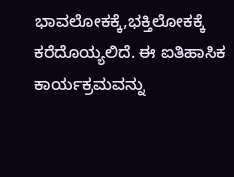ಭಾವಲೋಕಕ್ಕೆ,ಭಕ್ತಿಲೋಕಕ್ಕೆ ಕರೆದೊಯ್ಯಲಿದೆ. ಈ ಐತಿಹಾಸಿಕ ಕಾರ್ಯಕ್ರಮವನ್ನು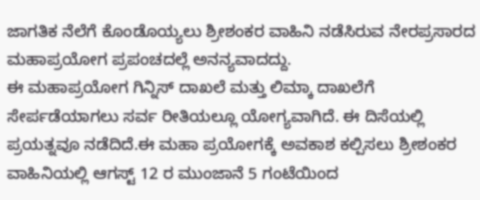ಜಾಗತಿಕ ನೆಲೆಗೆ ಕೊಂಡೊಯ್ಯಲು ಶ್ರೀಶಂಕರ ವಾಹಿನಿ ನಡೆಸಿರುವ ನೇರಪ್ರಸಾರದ ಮಹಾಪ್ರಯೋಗ ಪ್ರಪಂಚದಲ್ಲೆ ಅನನ್ಯವಾದದ್ದು.
ಈ ಮಹಾಪ್ರಯೋಗ ಗಿನ್ನಿಸ್ ದಾಖಲೆ ಮತ್ತು ಲಿಮ್ಕಾ ದಾಖಲೆಗೆ ಸೇರ್ಪಡೆಯಾಗಲು ಸರ್ವ ರೀತಿಯಲ್ಲೂ ಯೋಗ್ಯವಾಗಿದೆ. ಈ ದಿಸೆಯಲ್ಲಿ ಪ್ರಯತ್ನವೂ ನಡೆದಿದೆ.ಈ ಮಹಾ ಪ್ರಯೋಗಕ್ಕೆ ಅವಕಾಶ ಕಲ್ಪಿಸಲು ಶ್ರೀಶಂಕರ ವಾಹಿನಿಯಲ್ಲಿ ಆಗಸ್ಟ್ 12 ರ ಮುಂಜಾನೆ 5 ಗಂಟೆಯಿಂದ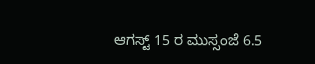ಆಗಸ್ಟ್ 15 ರ ಮುಸ್ಸಂಜೆ 6.5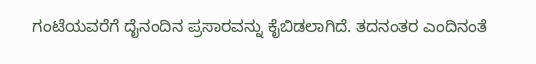ಗಂಟೆಯವರೆಗೆ ದೈನಂದಿನ ಪ್ರಸಾರವನ್ನು ಕೈಬಿಡಲಾಗಿದೆ. ತದನಂತರ ಎಂದಿನಂತೆ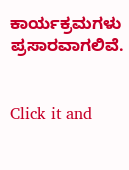ಕಾರ್ಯಕ್ರಮಗಳು ಪ್ರಸಾರವಾಗಲಿವೆ.


Click it and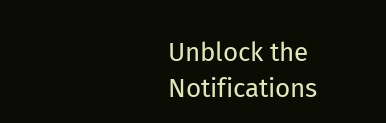Unblock the Notifications